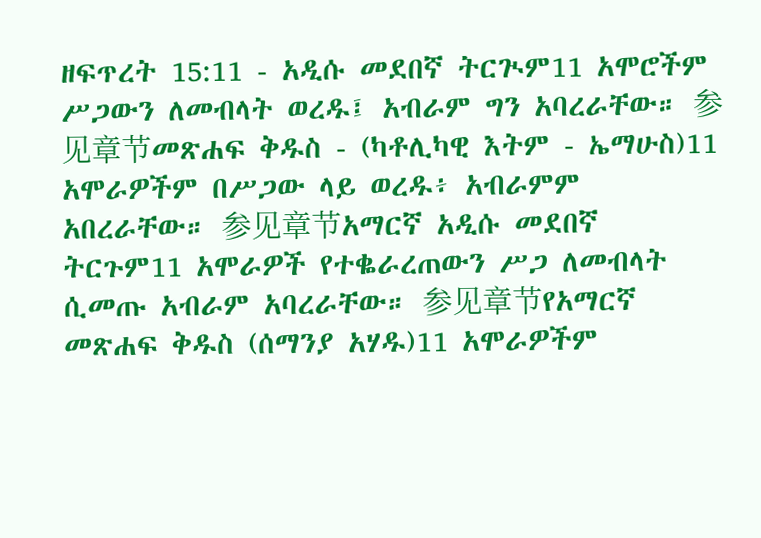ዘፍጥረት 15:11 - አዲሱ መደበኛ ትርጒም11 አሞሮችም ሥጋውን ለመብላት ወረዱ፤ አብራም ግን አባረራቸው። 参见章节መጽሐፍ ቅዱስ - (ካቶሊካዊ እትም - ኤማሁስ)11 አሞራዎችም በሥጋው ላይ ወረዱ፥ አብራምም አበረራቸው። 参见章节አማርኛ አዲሱ መደበኛ ትርጉም11 አሞራዎች የተቈራረጠውን ሥጋ ለመብላት ሲመጡ አብራም አባረራቸው። 参见章节የአማርኛ መጽሐፍ ቅዱስ (ሰማንያ አሃዱ)11 አሞራዎችም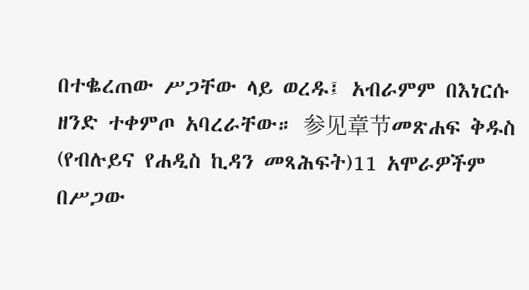በተቈረጠው ሥጋቸው ላይ ወረዱ፤ አብራምም በእነርሱ ዘንድ ተቀምጦ አባረራቸው። 参见章节መጽሐፍ ቅዱስ (የብሉይና የሐዲስ ኪዳን መጻሕፍት)11 አሞራዎችም በሥጋው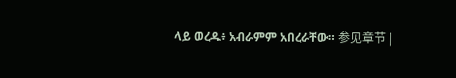ላይ ወረዱ፥ አብራምም አበረራቸው። 参见章节 |